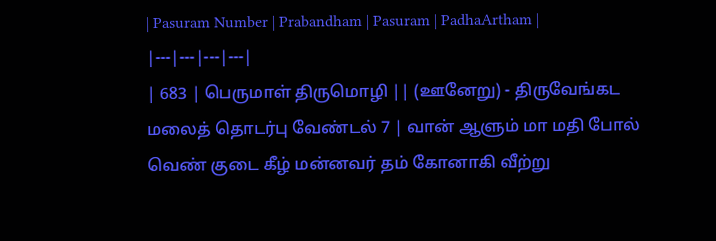| Pasuram Number | Prabandham | Pasuram | PadhaArtham |
|---|---|---|---|
| 683 | பெருமாள் திருமொழி || (ஊனேறு) - திருவேங்கட மலைத் தொடர்பு வேண்டல் 7 | வான் ஆளும் மா மதி போல் வெண் குடை கீழ் மன்னவர் தம் கோனாகி வீற்று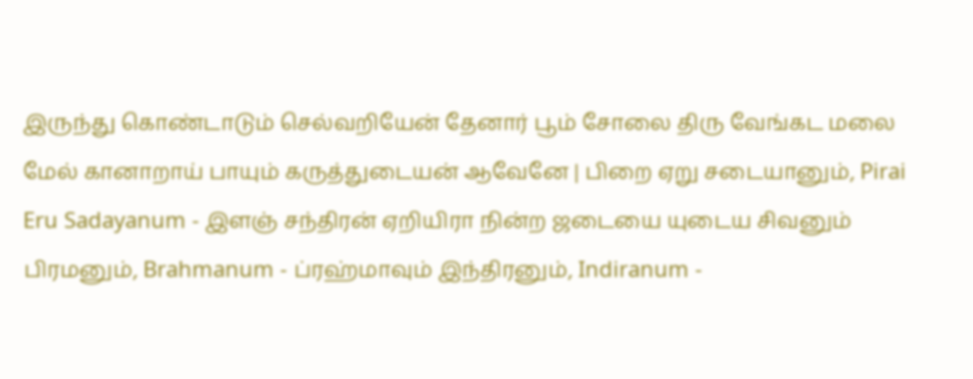இருந்து கொண்டாடும் செல்வறியேன் தேனார் பூம் சோலை திரு வேங்கட மலை மேல் கானாறாய் பாயும் கருத்துடையன் ஆவேனே | பிறை ஏறு சடையானும், Pirai Eru Sadayanum - இளஞ் சந்திரன் ஏறியிரா நின்ற ஜடையை யுடைய சிவனும் பிரமனும், Brahmanum - ப்ரஹ்மாவும் இந்திரனும், Indiranum -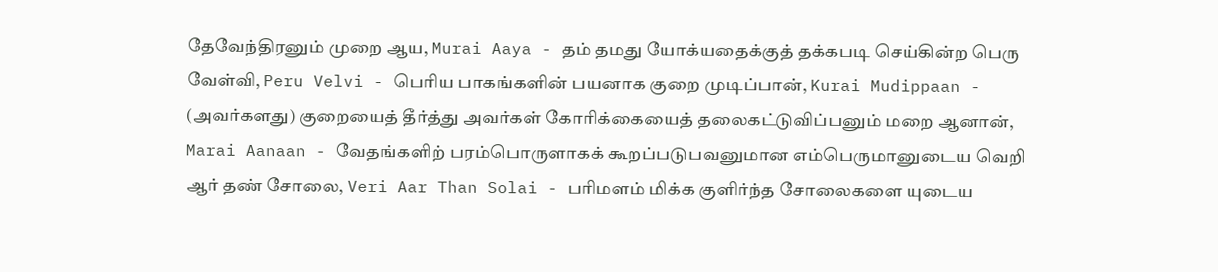தேவேந்திரனும் முறை ஆய, Murai Aaya - தம் தமது யோக்யதைக்குத் தக்கபடி செய்கின்ற பெரு வேள்வி, Peru Velvi - பெரிய பாகங்களின் பயனாக குறை முடிப்பான், Kurai Mudippaan - (அவர்களது) குறையைத் தீர்த்து அவர்கள் கோரிக்கையைத் தலைகட்டுவிப்பனும் மறை ஆனான், Marai Aanaan - வேதங்களிற் பரம்பொருளாகக் கூறப்படுபவனுமான எம்பெருமானுடைய வெறி ஆர் தண் சோலை, Veri Aar Than Solai - பரிமளம் மிக்க குளிர்ந்த சோலைகளை யுடைய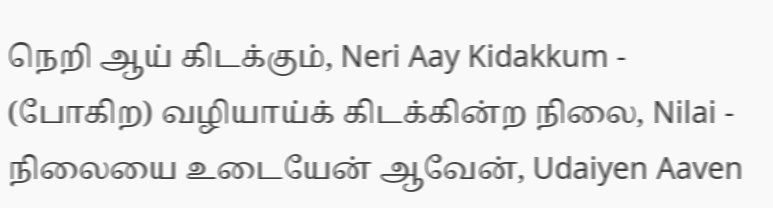நெறி ஆய் கிடக்கும், Neri Aay Kidakkum - (போகிற) வழியாய்க் கிடக்கின்ற நிலை, Nilai - நிலையை உடையேன் ஆவேன், Udaiyen Aaven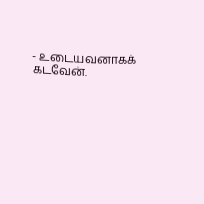- உடையவனாகக் கடவேன்.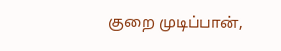குறை முடிப்பான்,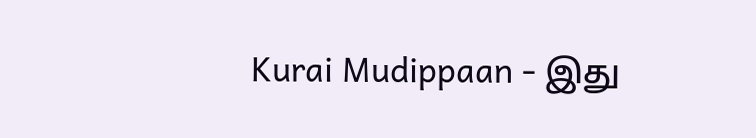Kurai Mudippaan - இது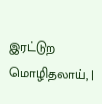இரட்டுற மொழிதலாய், |